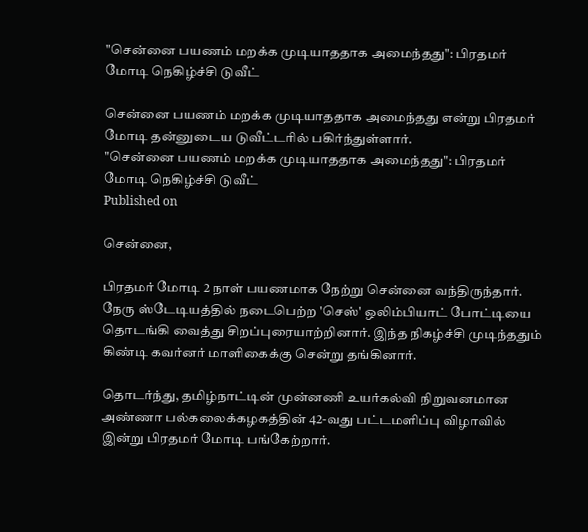"சென்னை பயணம் மறக்க முடியாததாக அமைந்தது": பிரதமர் மோடி நெகிழ்ச்சி டுவீட்

சென்னை பயணம் மறக்க முடியாததாக அமைந்தது என்று பிரதமர் மோடி தன்னுடைய டுவீட்டரில் பகிர்ந்துள்ளார்.
"சென்னை பயணம் மறக்க முடியாததாக அமைந்தது": பிரதமர் மோடி நெகிழ்ச்சி டுவீட்
Published on

சென்னை,

பிரதமர் மோடி 2 நாள் பயணமாக நேற்று சென்னை வந்திருந்தார். நேரு ஸ்டேடியத்தில் நடைபெற்ற 'செஸ்' ஒலிம்பியாட் போட்டியை தொடங்கி வைத்து சிறப்புரையாற்றினார். இந்த நிகழ்ச்சி முடிந்ததும் கிண்டி கவர்னர் மாளிகைக்கு சென்று தங்கினார்.

தொடர்ந்து, தமிழ்நாட்டின் முன்னணி உயர்கல்வி நிறுவனமான அண்ணா பல்கலைக்கழகத்தின் 42-வது பட்டமளிப்பு விழாவில் இன்று பிரதமர் மோடி பங்கேற்றார்.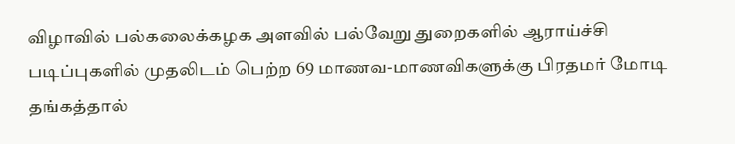விழாவில் பல்கலைக்கழக அளவில் பல்வேறு துறைகளில் ஆராய்ச்சி படிப்புகளில் முதலிடம் பெற்ற 69 மாணவ-மாணவிகளுக்கு பிரதமர் மோடி தங்கத்தால்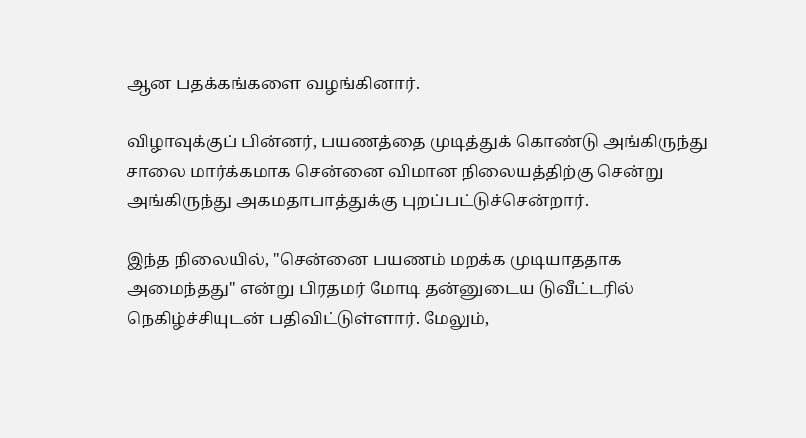ஆன பதக்கங்களை வழங்கினார்.

விழாவுக்குப் பின்னர், பயணத்தை முடித்துக் கொண்டு அங்கிருந்து சாலை மார்க்கமாக சென்னை விமான நிலையத்திற்கு சென்று அங்கிருந்து அகமதாபாத்துக்கு புறப்பட்டுச்சென்றார்.

இந்த நிலையில், "சென்னை பயணம் மறக்க முடியாததாக அமைந்தது" என்று பிரதமர் மோடி தன்னுடைய டுவீட்டரில் நெகிழ்ச்சியுடன் பதிவிட்டுள்ளார். மேலும்,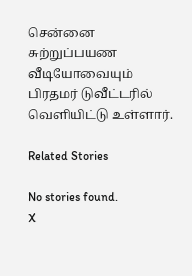சென்னை சுற்றுப்பயண வீடியோவையும் பிரதமர் டுவீட்டரில் வெளியிட்டு உள்ளார்.

Related Stories

No stories found.
X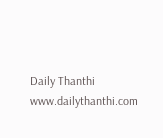Daily Thanthi
www.dailythanthi.com